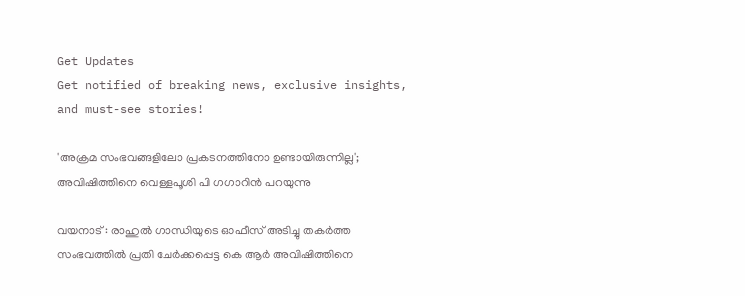Get Updates
Get notified of breaking news, exclusive insights, and must-see stories!

'അക്രമ സംഭവങ്ങളിലോ പ്രകടനത്തിനോ ഉണ്ടായിരുന്നില്ല'; അവിഷിത്തിനെ വെള്ളപൂശി പി ഗഗാറിൻ പറയുന്നു

വയനാട് : രാഹുൽ ഗാന്ധിയുടെ ഓഫീസ് അടിച്ചു തകർത്ത സംഭവത്തിൽ പ്രതി ചേർക്കപ്പെട്ട കെ ആർ അവിഷിത്തിനെ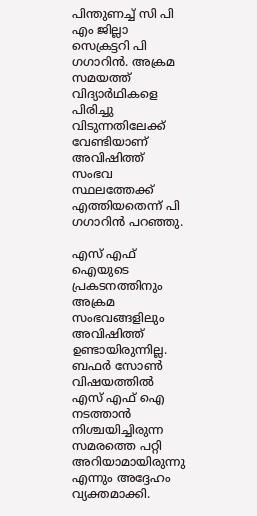പിന്തുണച്ച് സി പി എം ജില്ലാ സെക്രട്ടറി പി ഗഗാറിൻ. അക്രമ സമയത്ത് വിദ്യാർഥികളെ പിരിച്ചു വിടുന്നതിലേക്ക് വേണ്ടിയാണ് അവിഷിത്ത് സംഭവ സ്ഥലത്തേക്ക് എത്തിയതെന്ന് പി ഗഗാറിൻ പറഞ്ഞു.

എസ് എഫ് ഐയുടെ പ്രകടനത്തിനും അക്രമ സംഭവങ്ങളിലും അവിഷിത്ത് ഉണ്ടായിരുന്നില്ല. ബഫർ സോൺ വിഷയത്തിൽ എസ് എഫ് ഐ നടത്താൻ നിശ്ചയിച്ചിരുന്ന സമരത്തെ പറ്റി അറിയാമായിരുന്നു എന്നും അദ്ദേഹം വ്യക്തമാക്കി.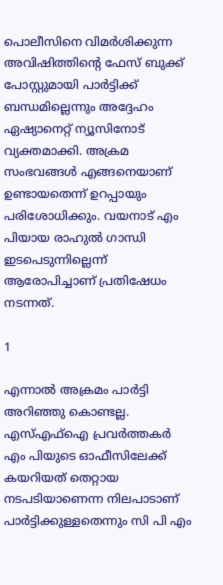പൊലീസിനെ വിമർശിക്കുന്ന അവിഷിത്തിന്റെ ഫേസ് ബുക്ക് പോസ്റ്റുമായി പാർട്ടിക്ക് ബന്ധമില്ലെന്നും അദ്ദേഹം ഏഷ്യാനെറ്റ് ന്യൂസിനോട് വ്യക്തമാക്കി. അക്രമ സംഭവങ്ങൾ എങ്ങനെയാണ് ഉണ്ടായതെന്ന് ഉറപ്പായും പരിശോധിക്കും. വയനാട് എം പിയായ രാഹുൽ ഗാന്ധി ഇടപെടുന്നില്ലെന്ന് ആരോപിച്ചാണ് പ്രതിഷേധം നടന്നത്.

1

എന്നാൽ അക്രമം പാർട്ടി അറിഞ്ഞു കൊണ്ടല്ല. എസ്എഫ്ഐ പ്രവർത്തകർ എം പിയുടെ ഓഫീസിലേക്ക് കയറിയത് തെറ്റായ നടപടിയാണെന്ന നിലപാടാണ് പാർട്ടിക്കുള്ളതെന്നും സി പി എം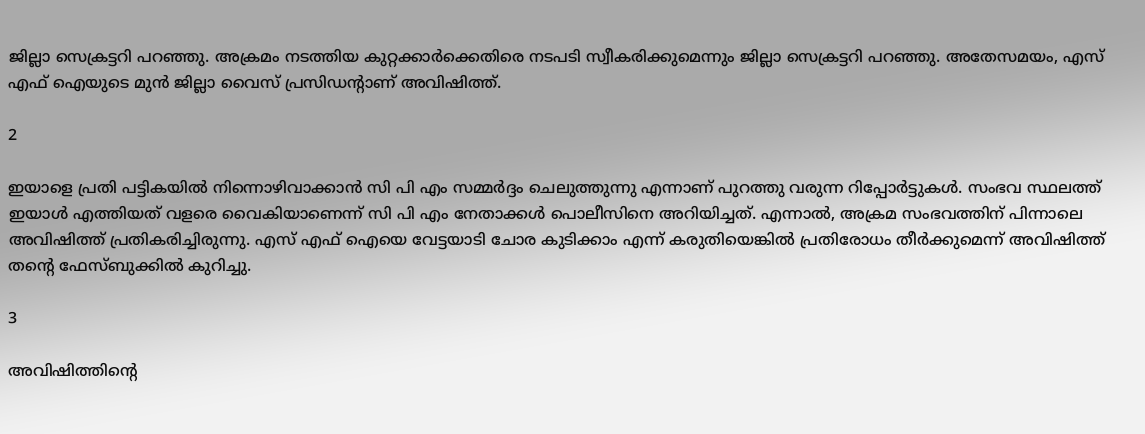ജില്ലാ സെക്രട്ടറി പറഞ്ഞു. അക്രമം നടത്തിയ കുറ്റക്കാർക്കെതിരെ നടപടി സ്വീകരിക്കുമെന്നും ജില്ലാ സെക്രട്ടറി പറഞ്ഞു. അതേസമയം, എസ് എഫ് ഐയുടെ മുൻ ജില്ലാ വൈസ് പ്രസിഡന്‍റാണ് അവിഷിത്ത്.

2

ഇയാളെ പ്രതി പട്ടികയിൽ നിന്നൊഴിവാക്കാൻ സി പി എം സമ്മർദ്ദം ചെലുത്തുന്നു എന്നാണ് പുറത്തു വരുന്ന റിപ്പോർട്ടുകൾ. സംഭവ സ്ഥലത്ത് ഇയാൾ എത്തിയത് വളരെ വൈകിയാണെന്ന് സി പി എം നേതാക്കൾ പൊലീസിനെ അറിയിച്ചത്. എന്നാൽ, അക്രമ സംഭവത്തിന് പിന്നാലെ അവിഷിത്ത് പ്രതികരിച്ചിരുന്നു. എസ് എഫ്‌ ഐയെ വേട്ടയാടി ചോര കുടിക്കാം എന്ന് കരുതിയെങ്കില്‍ പ്രതിരോധം തീര്‍ക്കുമെന്ന് അവിഷിത്ത് തന്റെ ഫേസ്ബുക്കില്‍ കുറിച്ചു.

3

അവിഷിത്തിന്റെ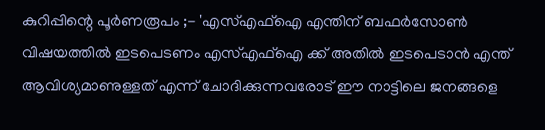കുറിപ്പിന്റെ പൂര്‍ണരൂപം ;- 'എസ്എഫ്ഐ എന്തിന് ബഫര്‍സോണ്‍ വിഷയത്തില്‍ ഇടപെടണം എസ്എഫ്ഐ ക്ക് അതില്‍ ഇടപെടാന്‍ എന്ത് ആവിശ്യമാണുള്ളത് എന്ന് ചോദിക്കുന്നവരോട് ഈ നാട്ടിലെ ജനങ്ങളെ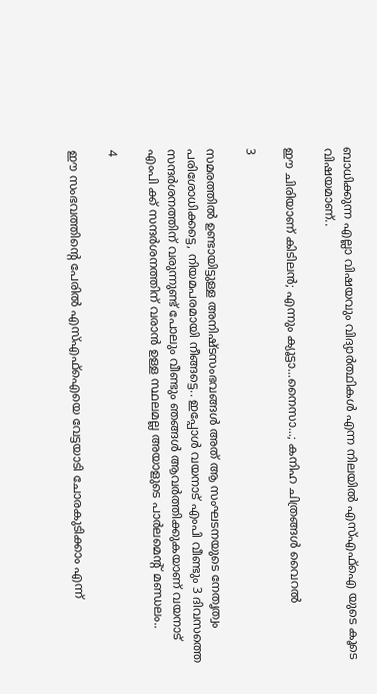ബാധിക്കുന്ന എല്ലാ വിഷയവും വിദ്യാര്‍ത്ഥികള്‍ എന്ന നിലയില്‍ എസ്എഫ്ഐ യുടെ കൂടെ വിഷയമാണ്..

ഈ ചിരിയാണ് കിടിലൻ; എന്നും ക്യൂട്ടാ...നൈസാ...; കനിഹ ചിത്രങ്ങൾ വൈറൽ

3

സമരത്തില്‍ ഉണ്ടായിട്ടുള്ള അനിഷ്ടസംഭവങ്ങള്‍ അത് ആ സംഘടനയുടെ നേതൃത്വം പരിശോധിക്കട്ടെ, നിയമപരമായി നീങ്ങട്ടെ.. ഇപ്പോള്‍ വയനാട് എംപി വീണ്ടും 3 ദിവസത്തെ സന്ദര്‍ശനത്തിന് വരുന്നുണ്ട് പോലും വീണ്ടും ഞങ്ങള്‍ ആവര്‍ത്തിക്കുകയാണ് വയനാട് എംപി ക്ക് സന്ദര്‍ശനത്തിന് വരാന്‍ ഉള്ള സ്ഥലമല്ല അയാളുടെ പാര്‍ലമെന്റ് മണ്ഡലം..

4

ഈ സംഭവത്തിന്റെ പേരില്‍ എസ്എഫ്ഐയെ വേട്ടയാടി ചോരകുടിക്കാം എന്ന്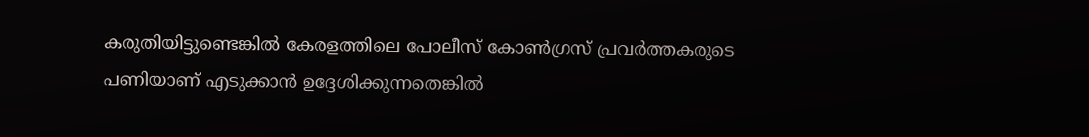കരുതിയിട്ടുണ്ടെങ്കില്‍ കേരളത്തിലെ പോലീസ് കോണ്‍ഗ്രസ് പ്രവര്‍ത്തകരുടെ പണിയാണ് എടുക്കാന്‍ ഉദ്ദേശിക്കുന്നതെങ്കില്‍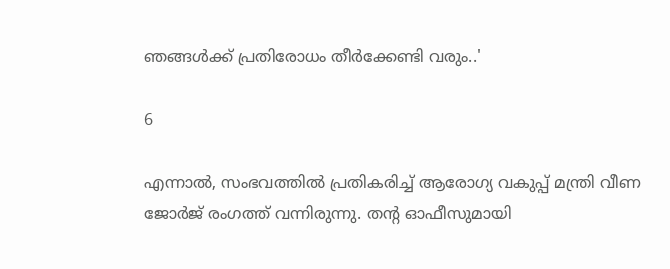ഞങ്ങള്‍ക്ക് പ്രതിരോധം തീര്‍ക്കേണ്ടി വരും..'

6

എന്നാൽ, സംഭവത്തിൽ പ്രതികരിച്ച് ആരോഗ്യ വകുപ്പ് മന്ത്രി വീണ ജോർജ് രംഗത്ത് വന്നിരുന്നു. തന്റ ഓഫീസുമായി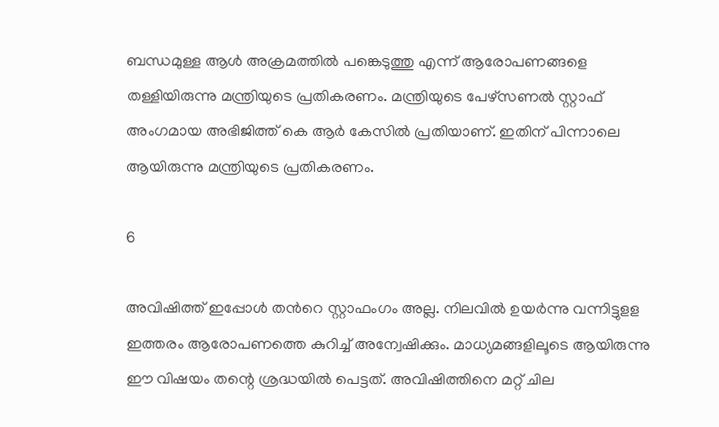ബന്ധമുള്ള ആൾ അക്രമത്തിൽ പങ്കെടുത്തു എന്ന് ആരോപണങ്ങളെ തള്ളിയിരുന്നു മന്ത്രിയുടെ പ്രതികരണം. മന്ത്രിയുടെ പേഴ്സണൽ സ്റ്റാഫ് അംഗമായ അഭിജിത്ത് കെ ആർ കേസിൽ പ്രതിയാണ്. ഇതിന് പിന്നാലെ ആയിരുന്നു മന്ത്രിയുടെ പ്രതികരണം.

6

അവിഷിത്ത് ഇപ്പോള്‍ തന്‍റെ സ്റ്റാഫംഗം അല്ല. നിലവിൽ ഉയർന്നു വന്നിട്ടുളള ഇത്തരം ആരോപണത്തെ കുറിച്ച് അന്വേഷിക്കും. മാധ്യമങ്ങളിലൂടെ ആയിരുന്നു ഈ വിഷയം തന്റെ ശ്രദ്ധയില്‍ പെട്ടത്. അവിഷിത്തിനെ മറ്റ് ചില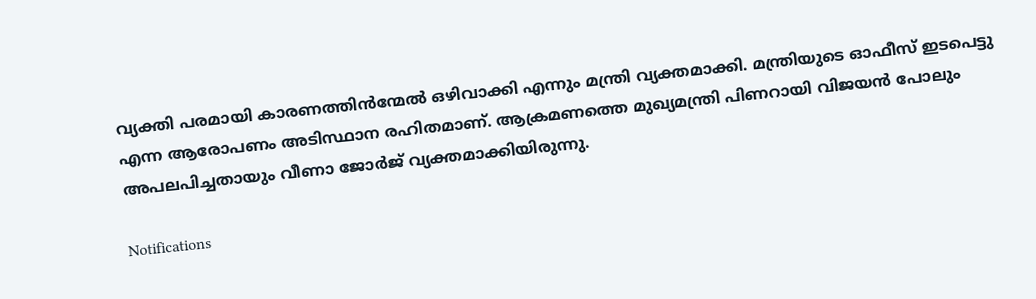വ്യക്തി പരമായി കാരണത്തിൻന്മേൽ ഒഴിവാക്കി എന്നും മന്ത്രി വ്യക്തമാക്കി. മന്ത്രിയുടെ ഓഫീസ് ഇടപെട്ടു എന്ന ആരോപണം അടിസ്ഥാന രഹിതമാണ്. ആക്രമണത്തെ മുഖ്യമന്ത്രി പിണറായി വിജയൻ പോലും അപലപിച്ചതായും വീണാ ജോർജ് വ്യക്തമാക്കിയിരുന്നു.

Notifications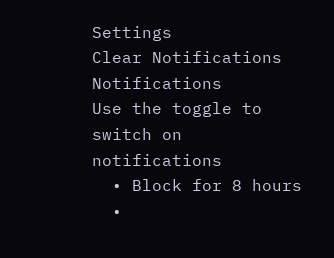Settings
Clear Notifications
Notifications
Use the toggle to switch on notifications
  • Block for 8 hours
  •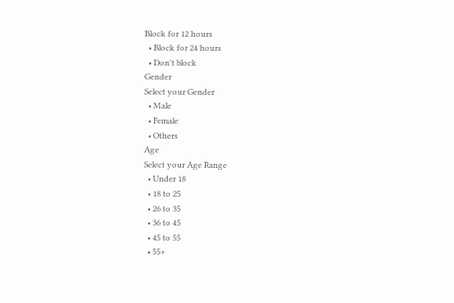Block for 12 hours
  • Block for 24 hours
  • Don't block
Gender
Select your Gender
  • Male
  • Female
  • Others
Age
Select your Age Range
  • Under 18
  • 18 to 25
  • 26 to 35
  • 36 to 45
  • 45 to 55
  • 55+